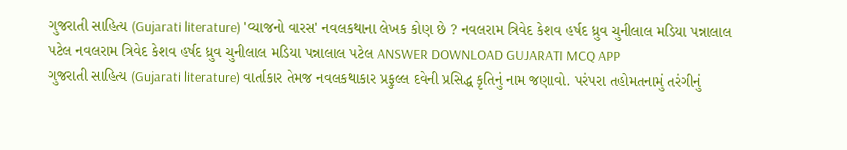ગુજરાતી સાહિત્ય (Gujarati literature) 'વ્યાજનો વારસ' નવલકથાના લેખક કોણ છે ? નવલરામ ત્રિવેદ કેશવ હર્ષદ ધ્રુવ ચુનીલાલ મડિયા પન્નાલાલ પટેલ નવલરામ ત્રિવેદ કેશવ હર્ષદ ધ્રુવ ચુનીલાલ મડિયા પન્નાલાલ પટેલ ANSWER DOWNLOAD GUJARATI MCQ APP
ગુજરાતી સાહિત્ય (Gujarati literature) વાર્તાકાર તેમજ નવલકથાકાર પ્રફુલ્લ દવેની પ્રસિદ્ધ કૃતિનું નામ જણાવો. પરંપરા તહોમતનામું તરંગીનું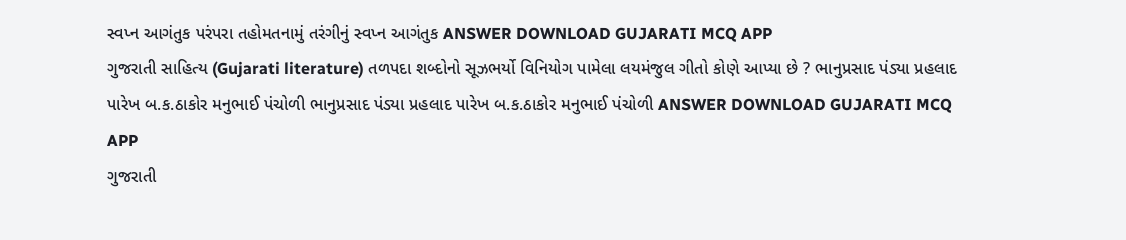સ્વપ્ન આગંતુક પરંપરા તહોમતનામું તરંગીનું સ્વપ્ન આગંતુક ANSWER DOWNLOAD GUJARATI MCQ APP
ગુજરાતી સાહિત્ય (Gujarati literature) તળપદા શબ્દોનો સૂઝભર્યો વિનિયોગ પામેલા લયમંજુલ ગીતો કોણે આપ્યા છે ? ભાનુપ્રસાદ પંડ્યા પ્રહલાદ પારેખ બ.ક.ઠાકોર મનુભાઈ પંચોળી ભાનુપ્રસાદ પંડ્યા પ્રહલાદ પારેખ બ.ક.ઠાકોર મનુભાઈ પંચોળી ANSWER DOWNLOAD GUJARATI MCQ APP
ગુજરાતી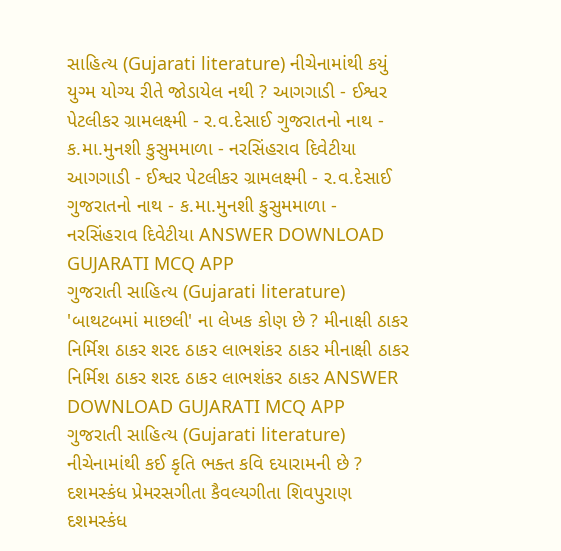સાહિત્ય (Gujarati literature) નીચેનામાંથી કયું યુગ્મ યોગ્ય રીતે જોડાયેલ નથી ? આગગાડી - ઈશ્વર પેટલીકર ગ્રામલક્ષ્મી - ર.વ.દેસાઈ ગુજરાતનો નાથ - ક.મા.મુનશી કુસુમમાળા - નરસિંહરાવ દિવેટીયા આગગાડી - ઈશ્વર પેટલીકર ગ્રામલક્ષ્મી - ર.વ.દેસાઈ ગુજરાતનો નાથ - ક.મા.મુનશી કુસુમમાળા - નરસિંહરાવ દિવેટીયા ANSWER DOWNLOAD GUJARATI MCQ APP
ગુજરાતી સાહિત્ય (Gujarati literature) 'બાથટબમાં માછલી' ના લેખક કોણ છે ? મીનાક્ષી ઠાકર નિર્મિશ ઠાકર શરદ ઠાકર લાભશંકર ઠાકર મીનાક્ષી ઠાકર નિર્મિશ ઠાકર શરદ ઠાકર લાભશંકર ઠાકર ANSWER DOWNLOAD GUJARATI MCQ APP
ગુજરાતી સાહિત્ય (Gujarati literature) નીચેનામાંથી કઈ કૃતિ ભક્ત કવિ દયારામની છે ? દશમસ્કંધ પ્રેમરસગીતા કૈવલ્યગીતા શિવપુરાણ દશમસ્કંધ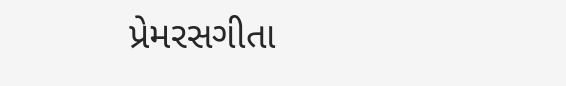પ્રેમરસગીતા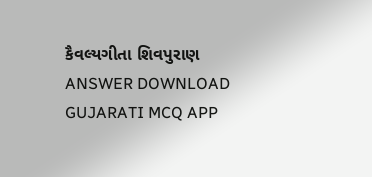કૈવલ્યગીતા શિવપુરાણ ANSWER DOWNLOAD GUJARATI MCQ APP